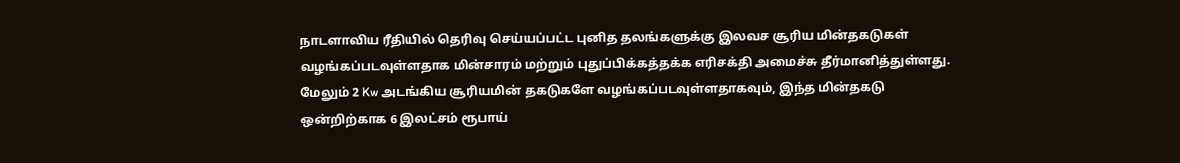நாடளாவிய ரீதியில் தெரிவு செய்யப்பட்ட புனித தலங்களுக்கு இலவச சூரிய மின்தகடுகள் வழங்கப்படவுள்ளதாக மின்சாரம் மற்றும் புதுப்பிக்கத்தக்க எரிசக்தி அமைச்சு தீர்மானித்துள்ளது.
மேலும் 2 Kw அடங்கிய சூரியமின் தகடுகளே வழங்கப்படவுள்ளதாகவும், இந்த மின்தகடு ஒன்றிற்காக 6 இலட்சம் ரூபாய்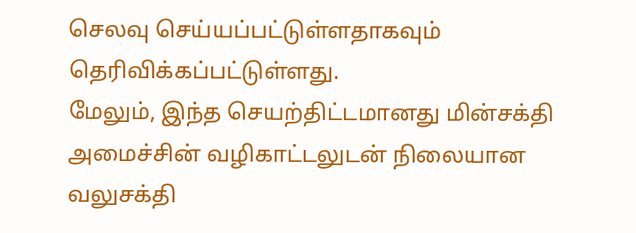செலவு செய்யப்பட்டுள்ளதாகவும் தெரிவிக்கப்பட்டுள்ளது.
மேலும், இந்த செயற்திட்டமானது மின்சக்தி அமைச்சின் வழிகாட்டலுடன் நிலையான வலுசக்தி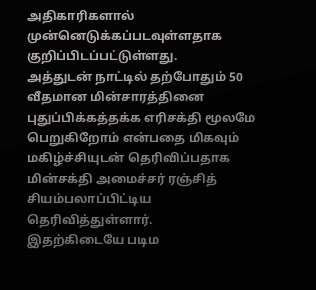அதிகாரிகளால் முன்னெடுக்கப்படவுள்ளதாக குறிப்பிடப்பட்டுள்ளது.
அத்துடன் நாட்டில் தற்போதும் 50 வீதமான மின்சாரத்தினை புதுப்பிக்கத்தக்க எரிசக்தி மூலமே பெறுகிறோம் என்பதை மிகவும் மகிழ்ச்சியுடன் தெரிவிப்பதாக மின்சக்தி அமைச்சர் ரஞ்சித் சியம்பலாப்பிட்டிய தெரிவித்துள்ளார்.
இதற்கிடையே படிம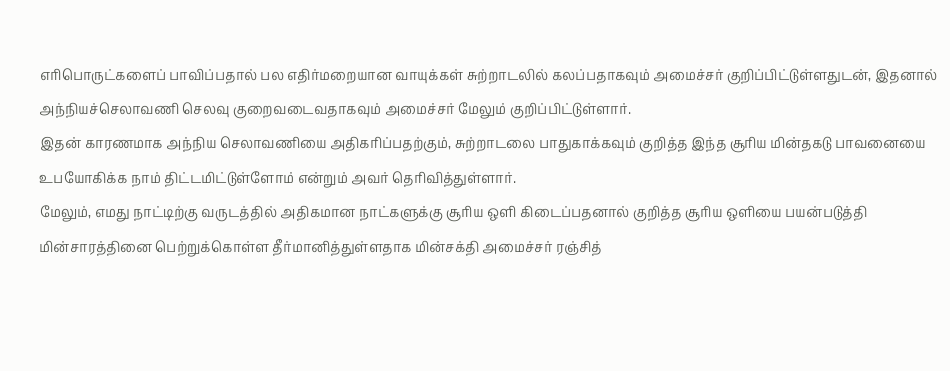எரிபொருட்களைப் பாவிப்பதால் பல எதிர்மறையான வாயுக்கள் சுற்றாடலில் கலப்பதாகவும் அமைச்சர் குறிப்பிட்டுள்ளதுடன், இதனால் அந்நியச்செலாவணி செலவு குறைவடைவதாகவும் அமைச்சர் மேலும் குறிப்பிட்டுள்ளார்.
இதன் காரணமாக அந்நிய செலாவணியை அதிகரிப்பதற்கும், சுற்றாடலை பாதுகாக்கவும் குறித்த இந்த சூரிய மின்தகடு பாவனையை உபயோகிக்க நாம் திட்டமிட்டுள்ளோம் என்றும் அவர் தெரிவித்துள்ளார்.
மேலும், எமது நாட்டிற்கு வருடத்தில் அதிகமான நாட்களுக்கு சூரிய ஒளி கிடைப்பதனால் குறித்த சூரிய ஒளியை பயன்படுத்தி மின்சாரத்தினை பெற்றுக்கொள்ள தீர்மானித்துள்ளதாக மின்சக்தி அமைச்சர் ரஞ்சித்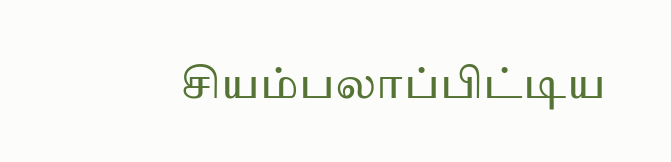சியம்பலாப்பிட்டிய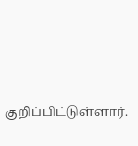குறிப்பிட்டுள்ளார்.